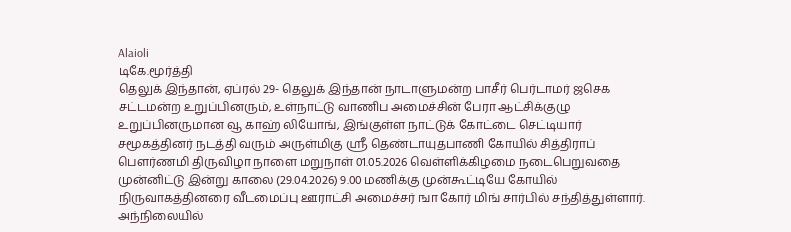Alaioli
டிகே.மூர்த்தி
தெலுக் இந்தான், ஏப்ரல் 29- தெலுக் இந்தான் நாடாளுமன்ற பாசீர் பெர்டாமர் ஜசெக சட்டமன்ற உறுப்பினரும், உள்நாட்டு வாணிப அமைச்சின் பேரா ஆட்சிக்குழு உறுப்பினருமான வூ காஹ் லியோங், இங்குள்ள நாட்டுக் கோட்டை செட்டியார் சமூகத்தினர் நடத்தி வரும் அருள்மிகு ஸ்ரீ தெண்டாயுதபாணி கோயில் சித்திராப் பௌர்ணமி திருவிழா நாளை மறுநாள் 01.05.2026 வெள்ளிக்கிழமை நடைபெறுவதை முன்னிட்டு இன்று காலை (29.04.2026) 9.00 மணிக்கு முன்கூட்டியே கோயில் நிருவாகத்தினரை வீடமைப்பு ஊராட்சி அமைச்சர் ஙா கோர் மிங் சார்பில் சந்தித்துள்ளார்.
அந்நிலையில்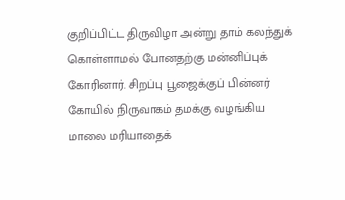குறிப்பிட்ட திருவிழா அன்று தாம் கலந்துக் கொள்ளாமல் போனதற்கு மன்னிப்புக் கோரினார். சிறப்பு பூஜைக்குப் பின்னர் கோயில் நிருவாகம் தமக்கு வழங்கிய மாலை மரியாதைக்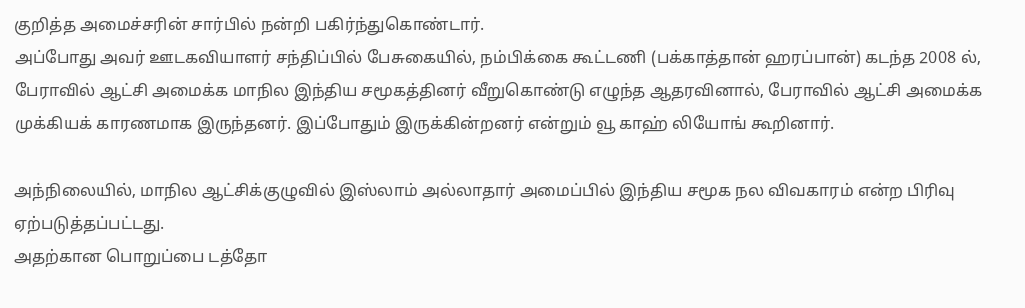குறித்த அமைச்சரின் சார்பில் நன்றி பகிர்ந்துகொண்டார்.
அப்போது அவர் ஊடகவியாளர் சந்திப்பில் பேசுகையில், நம்பிக்கை கூட்டணி (பக்காத்தான் ஹரப்பான்) கடந்த 2008 ல், பேராவில் ஆட்சி அமைக்க மாநில இந்திய சமூகத்தினர் வீறுகொண்டு எழுந்த ஆதரவினால், பேராவில் ஆட்சி அமைக்க முக்கியக் காரணமாக இருந்தனர். இப்போதும் இருக்கின்றனர் என்றும் வூ காஹ் லியோங் கூறினார்.

அந்நிலையில், மாநில ஆட்சிக்குழுவில் இஸ்லாம் அல்லாதார் அமைப்பில் இந்திய சமூக நல விவகாரம் என்ற பிரிவு ஏற்படுத்தப்பட்டது.
அதற்கான பொறுப்பை டத்தோ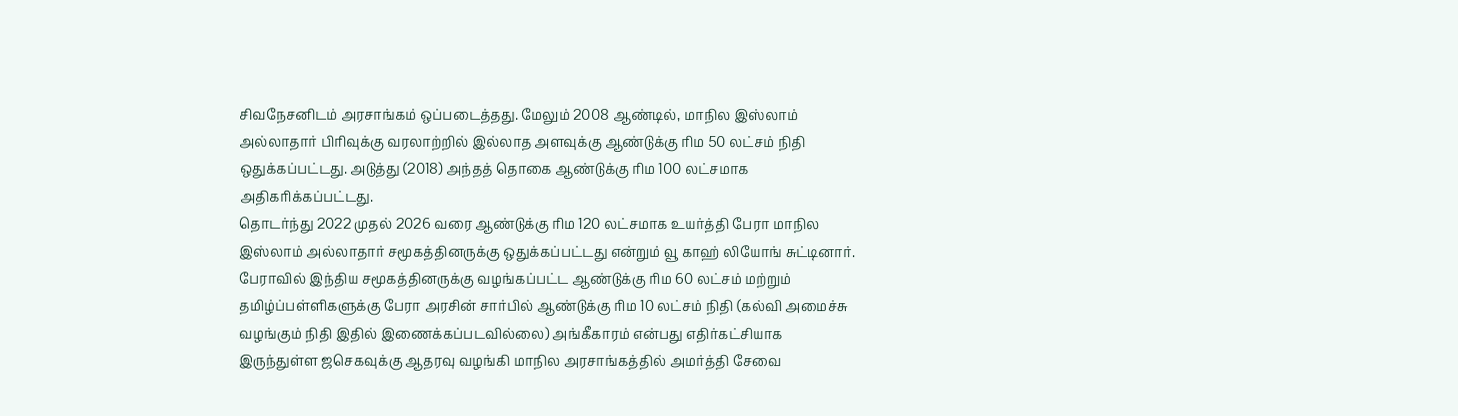சிவநேசனிடம் அரசாங்கம் ஒப்படைத்தது. மேலும் 2008 ஆண்டில், மாநில இஸ்லாம் அல்லாதார் பிரிவுக்கு வரலாற்றில் இல்லாத அளவுக்கு ஆண்டுக்கு ரிம 50 லட்சம் நிதி ஒதுக்கப்பட்டது. அடுத்து (2018) அந்தத் தொகை ஆண்டுக்கு ரிம 100 லட்சமாக அதிகரிக்கப்பட்டது.
தொடர்ந்து 2022 முதல் 2026 வரை ஆண்டுக்கு ரிம 120 லட்சமாக உயர்த்தி பேரா மாநில இஸ்லாம் அல்லாதார் சமூகத்தினருக்கு ஒதுக்கப்பட்டது என்றும் வூ காஹ் லியோங் சுட்டினார்.
பேராவில் இந்திய சமூகத்தினருக்கு வழங்கப்பட்ட ஆண்டுக்கு ரிம 60 லட்சம் மற்றும் தமிழ்ப்பள்ளிகளுக்கு பேரா அரசின் சார்பில் ஆண்டுக்கு ரிம 10 லட்சம் நிதி (கல்வி அமைச்சு வழங்கும் நிதி இதில் இணைக்கப்படவில்லை) அங்கீகாரம் என்பது எதிர்கட்சியாக இருந்துள்ள ஜசெகவுக்கு ஆதரவு வழங்கி மாநில அரசாங்கத்தில் அமர்த்தி சேவை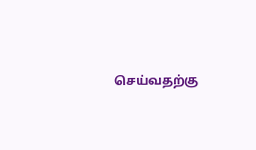செய்வதற்கு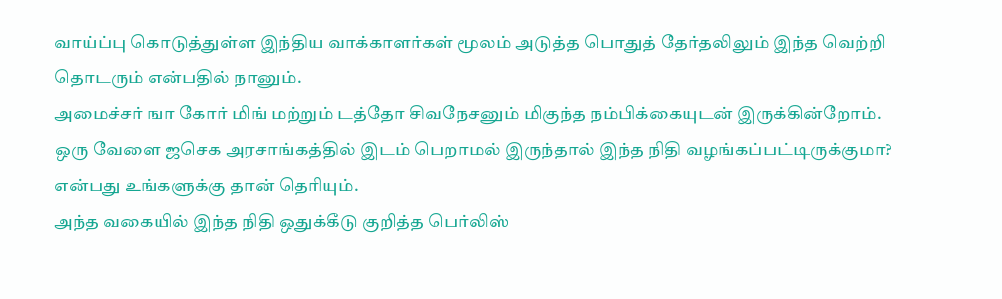வாய்ப்பு கொடுத்துள்ள இந்திய வாக்காளர்கள் மூலம் அடுத்த பொதுத் தேர்தலிலும் இந்த வெற்றி தொடரும் என்பதில் நானும்.
அமைச்சர் ஙா கோர் மிங் மற்றும் டத்தோ சிவநேசனும் மிகுந்த நம்பிக்கையுடன் இருக்கின்றோம்.
ஒரு வேளை ஜசெக அரசாங்கத்தில் இடம் பெறாமல் இருந்தால் இந்த நிதி வழங்கப்பட்டிருக்குமா? என்பது உங்களுக்கு தான் தெரியும்.
அந்த வகையில் இந்த நிதி ஒதுக்கீடு குறித்த பெர்லிஸ்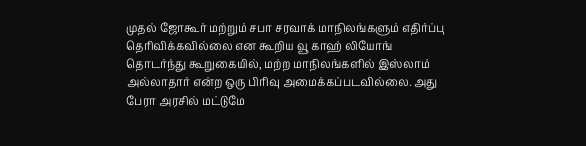முதல் ஜோகூர் மற்றும் சபா சரவாக் மாநிலங்களும் எதிர்ப்பு தெரிவிக்கவில்லை என கூறிய வூ காஹ் லியோங் தொடர்ந்து கூறுகையில், மற்ற மாநிலங்களில் இஸ்லாம் அல்லாதார் என்ற ஒரு பிரிவு அமைக்கப்படவில்லை. அது பேரா அரசில் மட்டுமே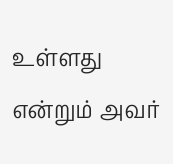உள்ளது என்றும் அவர்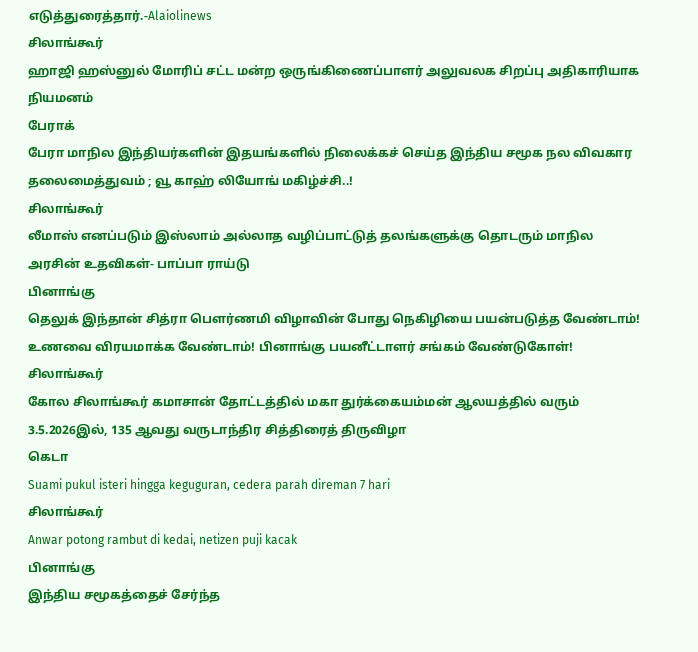எடுத்துரைத்தார்.-Alaiolinews
சிலாங்கூர்
ஹாஜி ஹஸ்னுல் மோரிப் சட்ட மன்ற ஒருங்கிணைப்பாளர் அலுவலக சிறப்பு அதிகாரியாக நியமனம்
பேராக்
பேரா மாநில இந்தியர்களின் இதயங்களில் நிலைக்கச் செய்த இந்திய சமூக நல விவகார தலைமைத்துவம் ; வூ காஹ் லியோங் மகிழ்ச்சி..!
சிலாங்கூர்
லீமாஸ் எனப்படும் இஸ்லாம் அல்லாத வழிப்பாட்டுத் தலங்களுக்கு தொடரும் மாநில அரசின் உதவிகள்- பாப்பா ராய்டு
பினாங்கு
தெலுக் இந்தான் சித்ரா பௌர்ணமி விழாவின் போது நெகிழியை பயன்படுத்த வேண்டாம்! உணவை விரயமாக்க வேண்டாம்! பினாங்கு பயனீட்டாளர் சங்கம் வேண்டுகோள்!
சிலாங்கூர்
கோல சிலாங்கூர் கமாசான் தோட்டத்தில் மகா துர்க்கையம்மன் ஆலயத்தில் வரும் 3.5.2026இல், 135 ஆவது வருடாந்திர சித்திரைத் திருவிழா
கெடா
Suami pukul isteri hingga keguguran, cedera parah direman 7 hari
சிலாங்கூர்
Anwar potong rambut di kedai, netizen puji kacak
பினாங்கு
இந்திய சமூகத்தைச் சேர்ந்த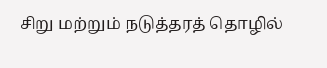சிறு மற்றும் நடுத்தரத் தொழில்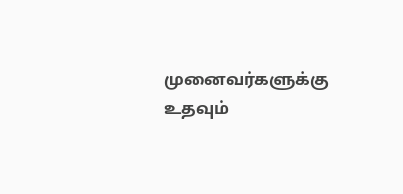முனைவர்களுக்கு உதவும்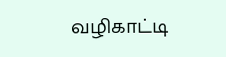வழிகாட்டி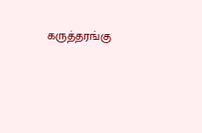கருத்தரங்கு